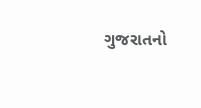ગુજરાતનો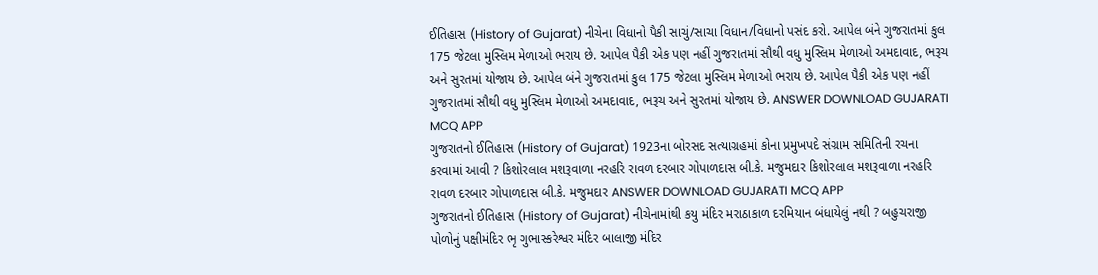ઈતિહાસ (History of Gujarat) નીચેના વિધાનો પૈકી સાચું/સાચા વિધાન/વિધાનો પસંદ કરો. આપેલ બંને ગુજરાતમાં કુલ 175 જેટલા મુસ્લિમ મેળાઓ ભરાય છે. આપેલ પૈકી એક પણ નહીં ગુજરાતમાં સૌથી વધુ મુસ્લિમ મેળાઓ અમદાવાદ, ભરૂચ અને સુરતમાં યોજાય છે. આપેલ બંને ગુજરાતમાં કુલ 175 જેટલા મુસ્લિમ મેળાઓ ભરાય છે. આપેલ પૈકી એક પણ નહીં ગુજરાતમાં સૌથી વધુ મુસ્લિમ મેળાઓ અમદાવાદ, ભરૂચ અને સુરતમાં યોજાય છે. ANSWER DOWNLOAD GUJARATI MCQ APP
ગુજરાતનો ઈતિહાસ (History of Gujarat) 1923ના બોરસદ સત્યાગ્રહમાં કોના પ્રમુખપદે સંગ્રામ સમિતિની રચના કરવામાં આવી ? કિશોરલાલ મશરૂવાળા નરહરિ રાવળ દરબાર ગોપાળદાસ બી.કે. મજુમદાર કિશોરલાલ મશરૂવાળા નરહરિ રાવળ દરબાર ગોપાળદાસ બી.કે. મજુમદાર ANSWER DOWNLOAD GUJARATI MCQ APP
ગુજરાતનો ઈતિહાસ (History of Gujarat) નીચેનામાંથી કયુ મંદિર મરાઠાકાળ દરમિયાન બંધાયેલું નથી ? બહુચરાજી પોળોનું પક્ષીમંદિર ભૃ ગુભાસ્કરેશ્વર મંદિર બાલાજી મંદિર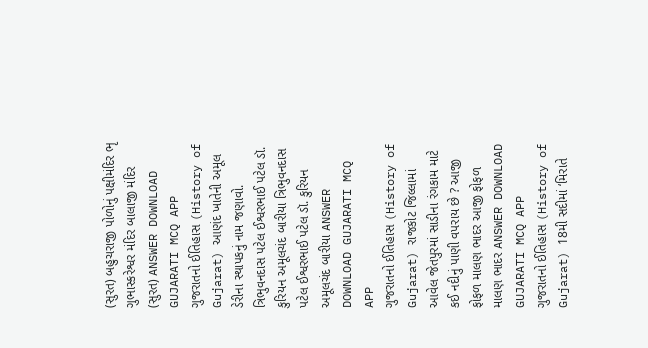(સુરત) બહુચરાજી પોળોનું પક્ષીમંદિર ભૃ ગુભાસ્કરેશ્વર મંદિર બાલાજી મંદિર (સુરત) ANSWER DOWNLOAD GUJARATI MCQ APP
ગુજરાતનો ઈતિહાસ (History of Gujarat) આણંદ ખાતેની અમૂલ ડેરીના સ્થાપકનું નામ જણાવો. ત્રિભુવનદાસ પટેલ ઈશ્વરભાઈ પટેલ ડૉ. કુરિયન અમૂલચંદ બારીયા ત્રિભુવનદાસ પટેલ ઈશ્વરભાઈ પટેલ ડૉ. કુરિયન અમૂલચંદ બારીયા ANSWER DOWNLOAD GUJARATI MCQ APP
ગુજરાતનો ઈતિહાસ (History of Gujarat) રાજકોટ જિલ્લામાં આવેલ જેતપુરમાં સાડીના રંગકામ માટે કઈ નદીનું પાણી વપરાય છે ? આજી ફોફળ માલણ ભાદર આજી ફોફળ માલણ ભાદર ANSWER DOWNLOAD GUJARATI MCQ APP
ગુજરાતનો ઈતિહાસ (History of Gujarat) 18મી સદીમાં ‘મિરાતે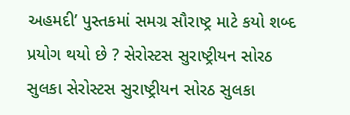અહમદી’ પુસ્તકમાં સમગ્ર સૌરાષ્ટ્ર માટે કયો શબ્દ પ્રયોગ થયો છે ? સેરોસ્ટસ સુરાષ્ટ્રીયન સોરઠ સુલકા સેરોસ્ટસ સુરાષ્ટ્રીયન સોરઠ સુલકા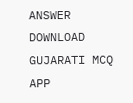ANSWER DOWNLOAD GUJARATI MCQ APP